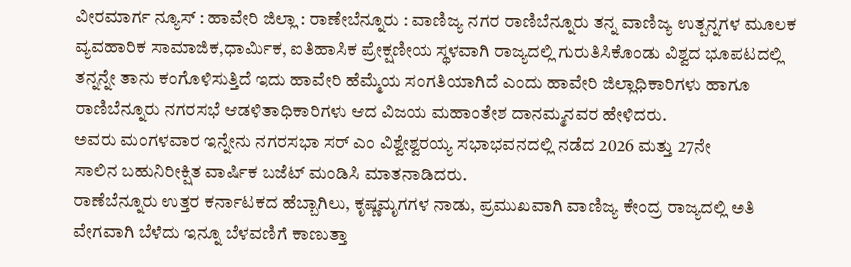ವೀರಮಾರ್ಗ ನ್ಯೂಸ್ : ಹಾವೇರಿ ಜಿಲ್ಲಾ : ರಾಣೇಬೆನ್ನೂರು : ವಾಣಿಜ್ಯ ನಗರ ರಾಣಿಬೆನ್ನೂರು ತನ್ನ ವಾಣಿಜ್ಯ ಉತ್ಪನ್ನಗಳ ಮೂಲಕ ವ್ಯವಹಾರಿಕ ಸಾಮಾಜಿಕ,ಧಾರ್ಮಿಕ, ಐತಿಹಾಸಿಕ ಪ್ರೇಕ್ಷಣೀಯ ಸ್ಥಳವಾಗಿ ರಾಜ್ಯದಲ್ಲಿ ಗುರುತಿಸಿಕೊಂಡು ವಿಶ್ವದ ಭೂಪಟದಲ್ಲಿ ತನ್ನನ್ನೇ ತಾನು ಕಂಗೊಳಿಸುತ್ತಿದೆ ಇದು ಹಾವೇರಿ ಹೆಮ್ಮೆಯ ಸಂಗತಿಯಾಗಿದೆ ಎಂದು ಹಾವೇರಿ ಜಿಲ್ಲಾಧಿಕಾರಿಗಳು ಹಾಗೂ ರಾಣಿಬೆನ್ನೂರು ನಗರಸಭೆ ಆಡಳಿತಾಧಿಕಾರಿಗಳು ಆದ ವಿಜಯ ಮಹಾಂತೇಶ ದಾನಮ್ಮನವರ ಹೇಳಿದರು.
ಅವರು ಮಂಗಳವಾರ ಇನ್ನೇನು ನಗರಸಭಾ ಸರ್ ಎಂ ವಿಶ್ವೇಶ್ವರಯ್ಯ ಸಭಾಭವನದಲ್ಲಿ ನಡೆದ 2026 ಮತ್ತು 27ನೇ
ಸಾಲಿನ ಬಹುನಿರೀಕ್ಷಿತ ವಾರ್ಷಿಕ ಬಜೆಟ್ ಮಂಡಿಸಿ ಮಾತನಾಡಿದರು.
ರಾಣೆಬೆನ್ನೂರು ಉತ್ತರ ಕರ್ನಾಟಕದ ಹೆಬ್ಬಾಗಿಲು, ಕೃಷ್ಣಮೃಗಗಳ ನಾಡು, ಪ್ರಮುಖವಾಗಿ ವಾಣಿಜ್ಯ ಕೇಂದ್ರ ರಾಜ್ಯದಲ್ಲಿ ಅತಿ ವೇಗವಾಗಿ ಬೆಳೆದು ಇನ್ನೂ ಬೆಳವಣಿಗೆ ಕಾಣುತ್ತಾ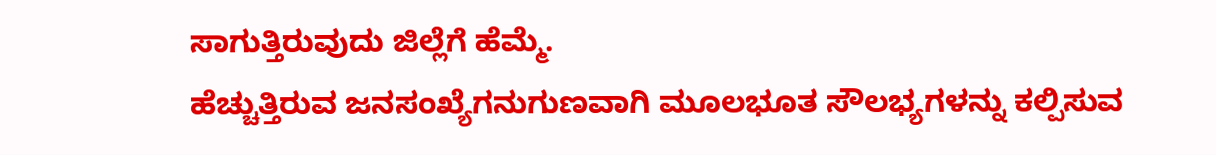ಸಾಗುತ್ತಿರುವುದು ಜಿಲ್ಲೆಗೆ ಹೆಮ್ಮೆ.
ಹೆಚ್ಚುತ್ತಿರುವ ಜನಸಂಖ್ಯೆಗನುಗುಣವಾಗಿ ಮೂಲಭೂತ ಸೌಲಭ್ಯಗಳನ್ನು ಕಲ್ಪಿಸುವ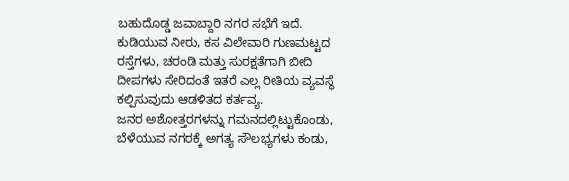ಬಹುದೊಡ್ಡ ಜವಾಬ್ದಾರಿ ನಗರ ಸಭೆಗೆ ಇದೆ.
ಕುಡಿಯುವ ನೀರು, ಕಸ ವಿಲೇವಾರಿ ಗುಣಮಟ್ಟದ ರಸ್ತೆಗಳು, ಚರಂಡಿ ಮತ್ತು ಸುರಕ್ಷತೆಗಾಗಿ ಬೀದಿ ದೀಪಗಳು ಸೇರಿದಂತೆ ಇತರೆ ಎಲ್ಲ ರೀತಿಯ ವ್ಯವಸ್ಥೆ ಕಲ್ಪಿಸುವುದು ಆಡಳಿತದ ಕರ್ತವ್ಯ.
ಜನರ ಅಶೋತ್ತರಗಳನ್ನು ಗಮನದಲ್ಲಿಟ್ಟುಕೊಂಡು, ಬೆಳೆಯುವ ನಗರಕ್ಕೆ ಅಗತ್ಯ ಸೌಲಭ್ಯಗಳು ಕಂಡು,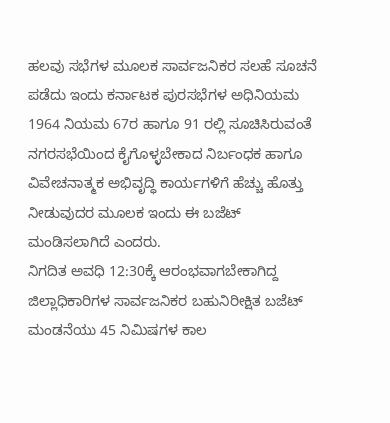ಹಲವು ಸಭೆಗಳ ಮೂಲಕ ಸಾರ್ವಜನಿಕರ ಸಲಹೆ ಸೂಚನೆ ಪಡೆದು ಇಂದು ಕರ್ನಾಟಕ ಪುರಸಭೆಗಳ ಅಧಿನಿಯಮ 1964 ನಿಯಮ 67ರ ಹಾಗೂ 91 ರಲ್ಲಿ ಸೂಚಿಸಿರುವಂತೆ ನಗರಸಭೆಯಿಂದ ಕೈಗೊಳ್ಳಬೇಕಾದ ನಿರ್ಬಂಧಕ ಹಾಗೂ ವಿವೇಚನಾತ್ಮಕ ಅಭಿವೃದ್ಧಿ ಕಾರ್ಯಗಳಿಗೆ ಹೆಚ್ಚು ಹೊತ್ತು ನೀಡುವುದರ ಮೂಲಕ ಇಂದು ಈ ಬಜೆಟ್ ಮಂಡಿಸಲಾಗಿದೆ ಎಂದರು.
ನಿಗದಿತ ಅವಧಿ 12:30ಕ್ಕೆ ಆರಂಭವಾಗಬೇಕಾಗಿದ್ದ ಜಿಲ್ಲಾಧಿಕಾರಿಗಳ ಸಾರ್ವಜನಿಕರ ಬಹುನಿರೀಕ್ಷಿತ ಬಜೆಟ್ ಮಂಡನೆಯು 45 ನಿಮಿಷಗಳ ಕಾಲ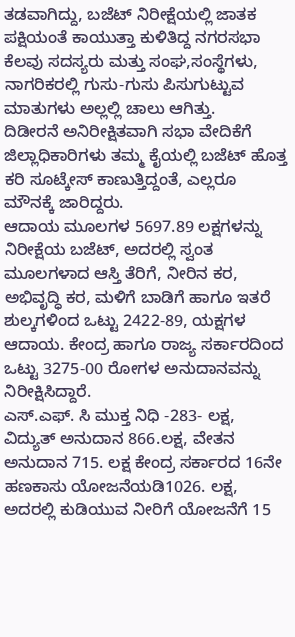ತಡವಾಗಿದ್ದು, ಬಜೆಟ್ ನಿರೀಕ್ಷೆಯಲ್ಲಿ ಜಾತಕ ಪಕ್ಷಿಯಂತೆ ಕಾಯುತ್ತಾ ಕುಳಿತಿದ್ದ ನಗರಸಭಾ ಕೆಲವು ಸದಸ್ಯರು ಮತ್ತು ಸಂಘ,ಸಂಸ್ಥೆಗಳು, ನಾಗರಿಕರಲ್ಲಿ ಗುಸು-ಗುಸು ಪಿಸುಗುಟ್ಟುವ ಮಾತುಗಳು ಅಲ್ಲಲ್ಲಿ ಚಾಲು ಆಗಿತ್ತು.
ದಿಡೀರನೆ ಅನಿರೀಕ್ಷಿತವಾಗಿ ಸಭಾ ವೇದಿಕೆಗೆ ಜಿಲ್ಲಾಧಿಕಾರಿಗಳು ತಮ್ಮ ಕೈಯಲ್ಲಿ ಬಜೆಟ್ ಹೊತ್ತ ಕರಿ ಸೂಟ್ಕೇಸ್ ಕಾಣುತ್ತಿದ್ದಂತೆ, ಎಲ್ಲರೂ ಮೌನಕ್ಕೆ ಜಾರಿದ್ದರು.
ಆದಾಯ ಮೂಲಗಳ 5697.89 ಲಕ್ಷಗಳನ್ನು ನಿರೀಕ್ಷೆಯ ಬಜೆಟ್, ಅದರಲ್ಲಿ ಸ್ವಂತ ಮೂಲಗಳಾದ ಆಸ್ತಿ ತೆರಿಗೆ, ನೀರಿನ ಕರ, ಅಭಿವೃದ್ಧಿ ಕರ, ಮಳಿಗೆ ಬಾಡಿಗೆ ಹಾಗೂ ಇತರೆ ಶುಲ್ಕಗಳಿಂದ ಒಟ್ಟು 2422-89, ಯಕ್ಷಗಳ ಆದಾಯ. ಕೇಂದ್ರ ಹಾಗೂ ರಾಜ್ಯ ಸರ್ಕಾರದಿಂದ ಒಟ್ಟು 3275-00 ರೋಗಳ ಅನುದಾನವನ್ನು ನಿರೀಕ್ಷಿಸಿದ್ದಾರೆ.
ಎಸ್.ಎಫ್. ಸಿ ಮುಕ್ತ ನಿಧಿ -283- ಲಕ್ಷ, ವಿದ್ಯುತ್ ಅನುದಾನ 866.ಲಕ್ಷ, ವೇತನ ಅನುದಾನ 715. ಲಕ್ಷ ಕೇಂದ್ರ ಸರ್ಕಾರದ 16ನೇ ಹಣಕಾಸು ಯೋಜನೆಯಡಿ1026. ಲಕ್ಷ, ಅದರಲ್ಲಿ ಕುಡಿಯುವ ನೀರಿಗೆ ಯೋಜನೆಗೆ 15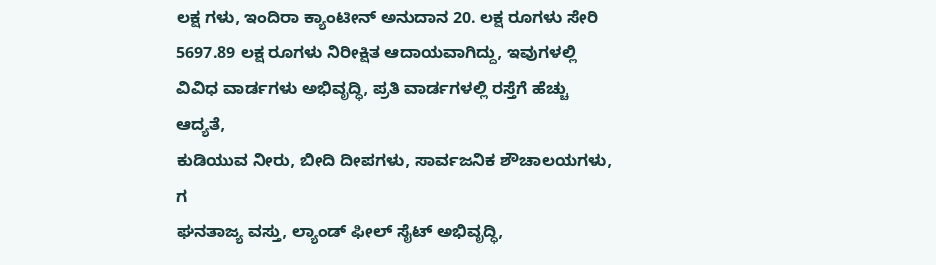ಲಕ್ಷ ಗಳು, ಇಂದಿರಾ ಕ್ಯಾಂಟೀನ್ ಅನುದಾನ 20. ಲಕ್ಷ ರೂಗಳು ಸೇರಿ 5697.89 ಲಕ್ಷ ರೂಗಳು ನಿರೀಕ್ಷಿತ ಆದಾಯವಾಗಿದ್ದು, ಇವುಗಳಲ್ಲಿ ವಿವಿಧ ವಾರ್ಡಗಳು ಅಭಿವೃದ್ಧಿ, ಪ್ರತಿ ವಾರ್ಡಗಳಲ್ಲಿ ರಸ್ತೆಗೆ ಹೆಚ್ಚು ಆದ್ಯತೆ,
ಕುಡಿಯುವ ನೀರು, ಬೀದಿ ದೀಪಗಳು, ಸಾರ್ವಜನಿಕ ಶೌಚಾಲಯಗಳು, ಗ
ಘನತಾಜ್ಯ ವಸ್ತು, ಲ್ಯಾಂಡ್ ಫೀಲ್ ಸೈಟ್ ಅಭಿವೃದ್ಧಿ,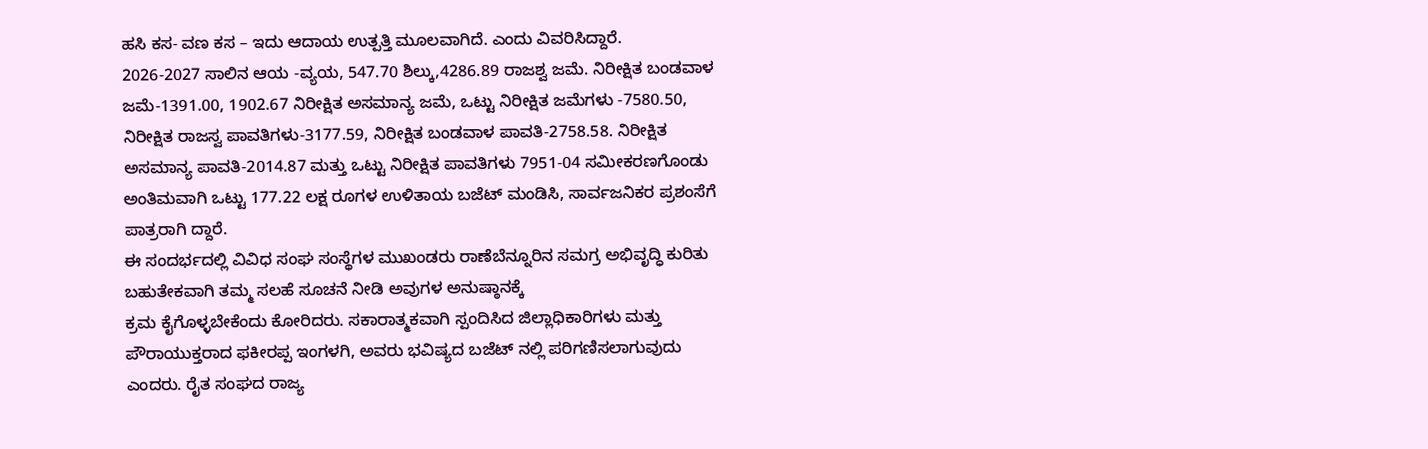ಹಸಿ ಕಸ- ವಣ ಕಸ – ಇದು ಆದಾಯ ಉತ್ಪತ್ತಿ ಮೂಲವಾಗಿದೆ. ಎಂದು ವಿವರಿಸಿದ್ದಾರೆ.
2026-2027 ಸಾಲಿನ ಆಯ -ವ್ಯಯ, 547.70 ಶಿಲ್ಕು,4286.89 ರಾಜಶ್ವ ಜಮೆ. ನಿರೀಕ್ಷಿತ ಬಂಡವಾಳ ಜಮೆ-1391.00, 1902.67 ನಿರೀಕ್ಷಿತ ಅಸಮಾನ್ಯ ಜಮೆ, ಒಟ್ಟು ನಿರೀಕ್ಷಿತ ಜಮೆಗಳು -7580.50, ನಿರೀಕ್ಷಿತ ರಾಜಸ್ವ ಪಾವತಿಗಳು-3177.59, ನಿರೀಕ್ಷಿತ ಬಂಡವಾಳ ಪಾವತಿ-2758.58. ನಿರೀಕ್ಷಿತ ಅಸಮಾನ್ಯ ಪಾವತಿ-2014.87 ಮತ್ತು ಒಟ್ಟು ನಿರೀಕ್ಷಿತ ಪಾವತಿಗಳು 7951-04 ಸಮೀಕರಣಗೊಂಡು ಅಂತಿಮವಾಗಿ ಒಟ್ಟು 177.22 ಲಕ್ಷ ರೂಗಳ ಉಳಿತಾಯ ಬಜೆಟ್ ಮಂಡಿಸಿ, ಸಾರ್ವಜನಿಕರ ಪ್ರಶಂಸೆಗೆ ಪಾತ್ರರಾಗಿ ದ್ದಾರೆ.
ಈ ಸಂದರ್ಭದಲ್ಲಿ ವಿವಿಧ ಸಂಘ ಸಂಸ್ಥೆಗಳ ಮುಖಂಡರು ರಾಣೆಬೆನ್ನೂರಿನ ಸಮಗ್ರ ಅಭಿವೃದ್ಧಿ ಕುರಿತು ಬಹುತೇಕವಾಗಿ ತಮ್ಮ ಸಲಹೆ ಸೂಚನೆ ನೀಡಿ ಅವುಗಳ ಅನುಷ್ಠಾನಕ್ಕೆ
ಕ್ರಮ ಕೈಗೊಳ್ಳಬೇಕೆಂದು ಕೋರಿದರು. ಸಕಾರಾತ್ಮಕವಾಗಿ ಸ್ಪಂದಿಸಿದ ಜಿಲ್ಲಾಧಿಕಾರಿಗಳು ಮತ್ತು ಪೌರಾಯುಕ್ತರಾದ ಫಕೀರಪ್ಪ ಇಂಗಳಗಿ, ಅವರು ಭವಿಷ್ಯದ ಬಜೆಟ್ ನಲ್ಲಿ ಪರಿಗಣಿಸಲಾಗುವುದು ಎಂದರು. ರೈತ ಸಂಘದ ರಾಜ್ಯ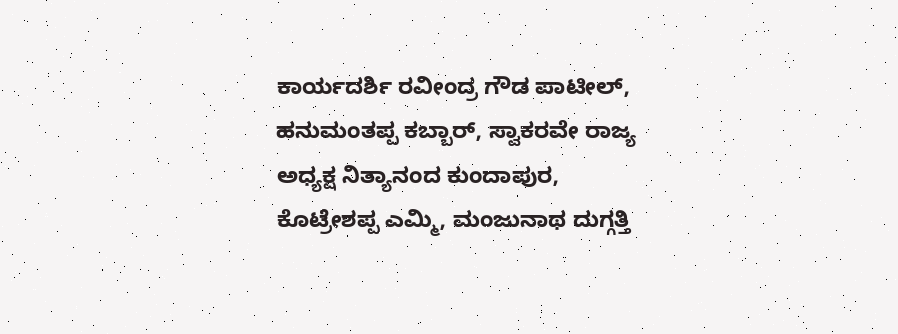ಕಾರ್ಯದರ್ಶಿ ರವೀಂದ್ರ ಗೌಡ ಪಾಟೀಲ್, ಹನುಮಂತಪ್ಪ ಕಬ್ಬಾರ್, ಸ್ವಾಕರವೇ ರಾಜ್ಯ ಅಧ್ಯಕ್ಷ ನಿತ್ಯಾನಂದ ಕುಂದಾಪುರ, ಕೊಟ್ರೇಶಪ್ಪ ಎಮ್ಮಿ, ಮಂಜುನಾಥ ದುಗ್ಗತ್ತಿ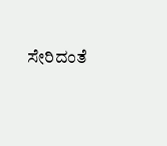ಸೇರಿದಂತೆ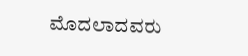ಮೊದಲಾದವರು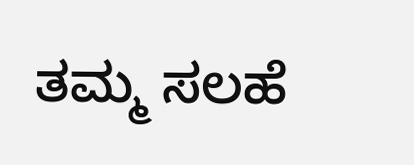ತಮ್ಮ ಸಲಹೆ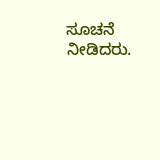ಸೂಚನೆ ನೀಡಿದರು.